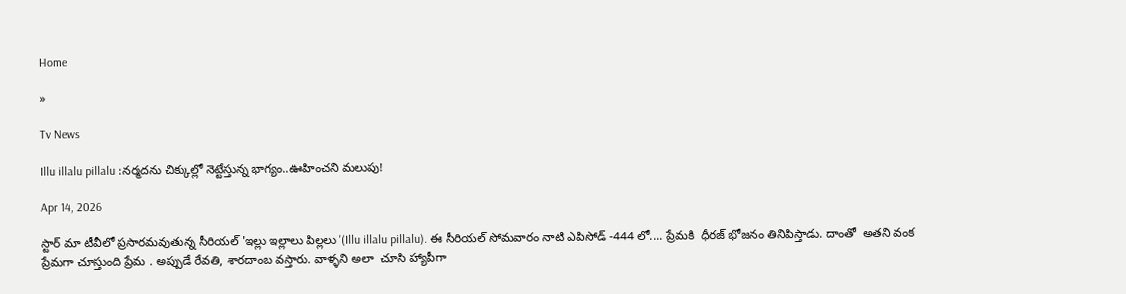Home

»

Tv News

Illu illalu pillalu :నర్మదను చిక్కుల్లో నెట్టేస్తున్న భాగ్యం..ఊహించని మలుపు!

Apr 14, 2026

స్టార్ మా టీవీలో ప్రసారమవుతున్న సీరియల్ 'ఇల్లు ఇల్లాలు పిల్లలు '(Illu illalu pillalu). ఈ సీరియల్ సోమవారం నాటి ఎపిసోడ్ -444 లో.... ప్రేమకి  ధీరజ్ భోజనం తినిపిస్తాడు. దాంతో  అతని వంక ప్రేమగా చూస్తుంది ప్రేమ . అప్పుడే రేవతి, శారదాంబ వస్తారు. వాళ్ళని అలా  చూసి హ్యాపీగా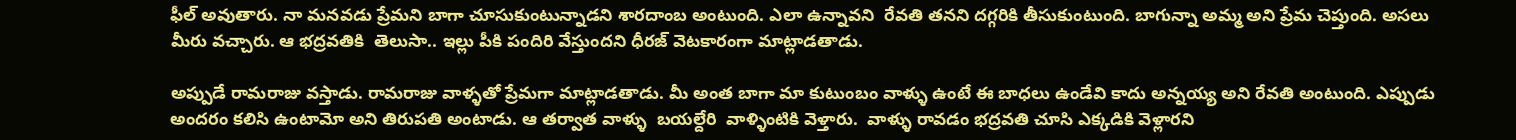ఫీల్ అవుతారు. నా మనవడు ప్రేమని బాగా చూసుకుంటున్నాడని శారదాంబ అంటుంది. ఎలా ఉన్నావని  రేవతి తనని దగ్గరికి తీసుకుంటుంది. బాగున్నా అమ్మ అని ప్రేమ చెప్తుంది. అసలు మీరు వచ్చారు. ఆ భద్రవతికి  తెలుసా.. ఇల్లు పీకి పందిరి వేస్తుందని ధీరజ్ వెటకారంగా మాట్లాడతాడు.

అప్పుడే రామరాజు వస్తాడు. రామరాజు వాళ్ళతో ప్రేమగా మాట్లాడతాడు. మీ అంత బాగా మా కుటుంబం వాళ్ళు ఉంటే ఈ బాధలు ఉండేవి కాదు అన్నయ్య అని రేవతి అంటుంది. ఎప్పుడు అందరం కలిసి ఉంటామో అని తిరుపతి అంటాడు. ఆ తర్వాత వాళ్ళు  బయల్దేరి  వాళ్ళింటికి వెళ్తారు.  వాళ్ళు రావడం భద్రవతి చూసి ఎక్కడికి వెళ్లారని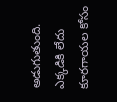అడుగుతుంది. ఎక్కడికి లేదు కూరగాయల కోసం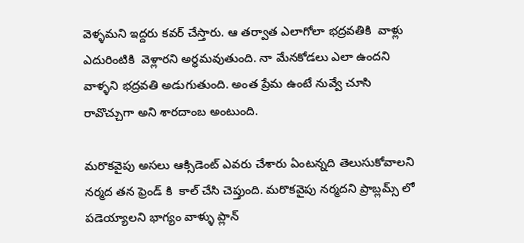వెళ్ళమని ఇద్దరు కవర్ చేస్తారు. ఆ తర్వాత ఎలాగోలా భద్రవతికి  వాళ్లు ఎదురింటికి  వెళ్లారని అర్ధమవుతుంది. నా మేనకోడలు ఎలా ఉందని వాళ్ళని భద్రవతి అడుగుతుంది. అంత ప్రేమ ఉంటే నువ్వే చూసి రావొచ్చుగా అని శారదాంబ అంటుంది.

మరొకవైపు అసలు ఆక్సిడెంట్ ఎవరు చేశారు ఏంటన్నది తెలుసుకోవాలని నర్మద తన ఫ్రెండ్ కి  కాల్ చేసి చెప్తుంది. మరొకవైపు నర్మదని ప్రాబ్లమ్స్ లో పడెయ్యాలని భాగ్యం వాళ్ళు ప్లాన్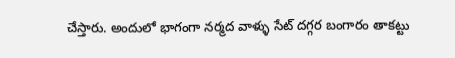చేస్తారు. అందులో భాగంగా నర్మద వాళ్ళు సేట్ దగ్గర బంగారం తాకట్టు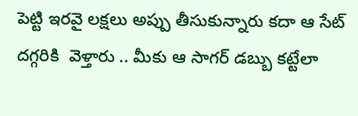పెట్టి ఇరవై లక్షలు అప్పు తీసుకున్నారు కదా ఆ సేట్ దగ్గరికి  వెళ్తారు .. మీకు ఆ సాగర్ డబ్బు కట్టేలా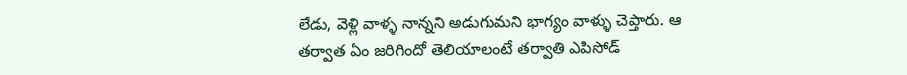లేడు, వెళ్లి వాళ్ళ నాన్నని అడుగుమని భాగ్యం వాళ్ళు చెప్తారు. ఆ తర్వాత ఏం జరిగిందో తెలియాలంటే తర్వాతి ఎపిసోడ్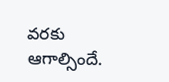వరకు ఆగాల్సిందే.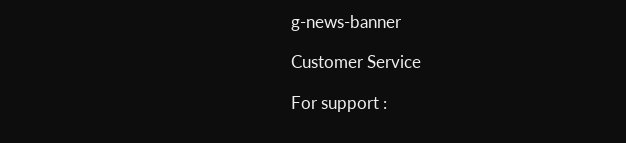g-news-banner

Customer Service

For support :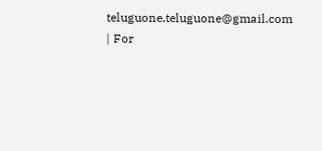teluguone.teluguone@gmail.com | For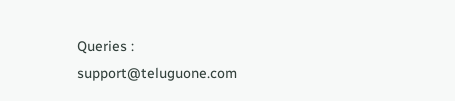Queries : support@teluguone.com